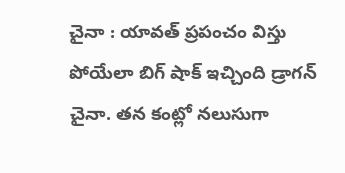చైనా : యావత్ ప్రపంచం విస్తు పోయేలా బిగ్ షాక్ ఇచ్చింది డ్రాగన్ చైనా. తన కంట్లో నలుసుగా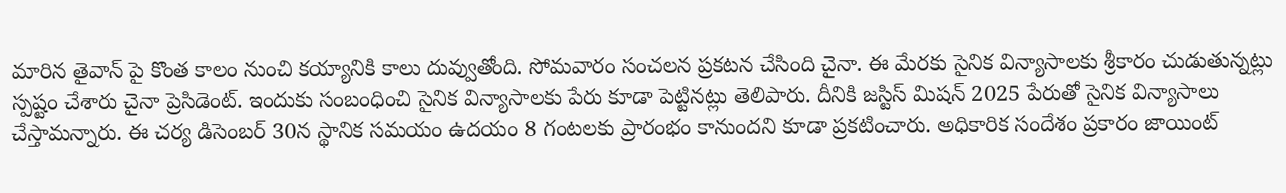మారిన తైవాన్ పై కొంత కాలం నుంచి కయ్యానికి కాలు దువ్వుతోంది. సోమవారం సంచలన ప్రకటన చేసింది చైనా. ఈ మేరకు సైనిక విన్యాసాలకు శ్రీకారం చుడుతున్నట్లు స్పష్టం చేశారు చైనా ప్రెసిడెంట్. ఇందుకు సంబంధించి సైనిక విన్యాసాలకు పేరు కూడా పెట్టినట్లు తెలిపారు. దీనికి జస్టిస్ మిషన్ 2025 పేరుతో సైనిక విన్యాసాలు చేస్తామన్నారు. ఈ చర్య డిసెంబర్ 30న స్థానిక సమయం ఉదయం 8 గంటలకు ప్రారంభం కానుందని కూడా ప్రకటించారు. అధికారిక సందేశం ప్రకారం జాయింట్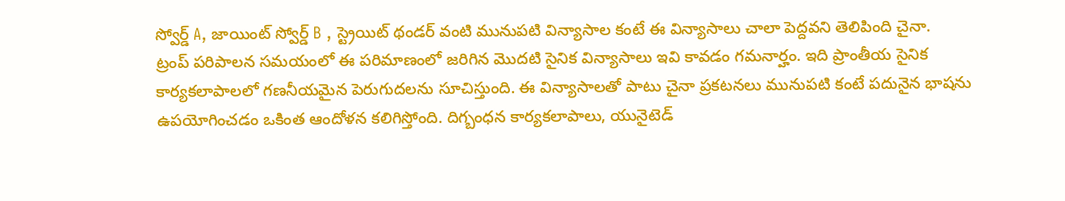స్వోర్డ్ A, జాయింట్ స్వోర్డ్ B , స్ట్రెయిట్ థండర్ వంటి మునుపటి విన్యాసాల కంటే ఈ విన్యాసాలు చాలా పెద్దవని తెలిపింది చైనా.
ట్రంప్ పరిపాలన సమయంలో ఈ పరిమాణంలో జరిగిన మొదటి సైనిక విన్యాసాలు ఇవి కావడం గమనార్హం. ఇది ప్రాంతీయ సైనిక కార్యకలాపాలలో గణనీయమైన పెరుగుదలను సూచిస్తుంది. ఈ విన్యాసాలతో పాటు చైనా ప్రకటనలు మునుపటి కంటే పదునైన భాషను ఉపయోగించడం ఒకింత ఆందోళన కలిగిస్తోంది. దిగ్బంధన కార్యకలాపాలు, యునైటెడ్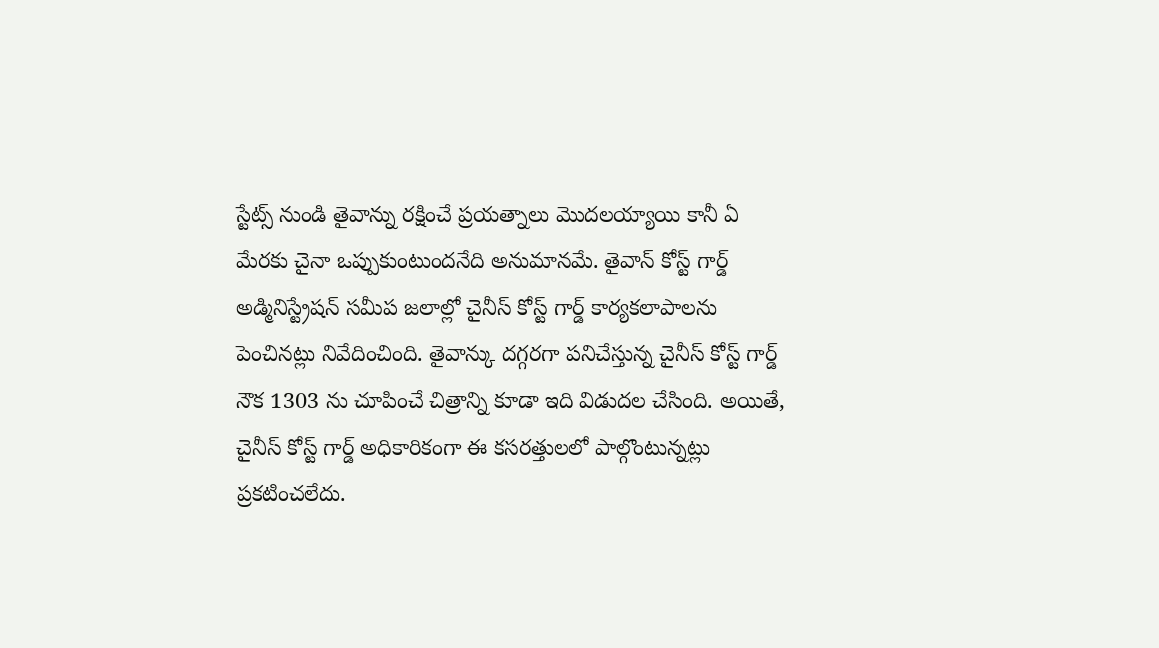స్టేట్స్ నుండి తైవాన్ను రక్షించే ప్రయత్నాలు మొదలయ్యాయి కానీ ఏ మేరకు చైనా ఒప్పుకుంటుందనేది అనుమానమే. తైవాన్ కోస్ట్ గార్డ్ అడ్మినిస్ట్రేషన్ సమీప జలాల్లో చైనీస్ కోస్ట్ గార్డ్ కార్యకలాపాలను పెంచినట్లు నివేదించింది. తైవాన్కు దగ్గరగా పనిచేస్తున్న చైనీస్ కోస్ట్ గార్డ్ నౌక 1303 ను చూపించే చిత్రాన్ని కూడా ఇది విడుదల చేసింది. అయితే, చైనీస్ కోస్ట్ గార్డ్ అధికారికంగా ఈ కసరత్తులలో పాల్గొంటున్నట్లు ప్రకటించలేదు.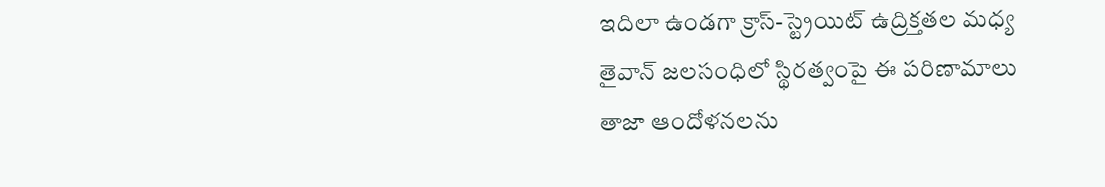ఇదిలా ఉండగా క్రాస్-స్ట్రెయిట్ ఉద్రిక్తతల మధ్య తైవాన్ జలసంధిలో స్థిరత్వంపై ఈ పరిణామాలు తాజా ఆందోళనలను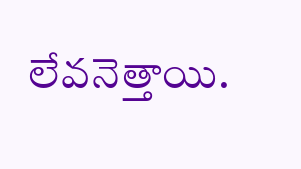లేవనెత్తాయి.